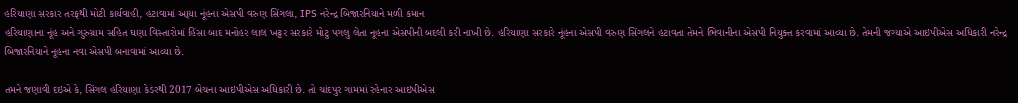હરિયાણા સરકાર તરફથી મોટી કાર્યવાહી, હટાવામાં આ્યા નૂંહના એસપી વરુણ સિંગલા, IPS નરેન્દ્ર બિજારનિયાને મળી કમાન
હરિયાણાના નૂંહ અને ગુરુગ્રામ સહિત ઘણા વિસ્તારોમાં હિંસા બાદ મનોહર લાલ ખટ્ટર સરકારે મોટુ પગલુ લેતા નૂહના એસપીની બદલી કરી નાખી છે. હરિયાણા સરકારે નૂંહના એસપી વરુણ સિંગલને હટાવતા તેમને ભિવાનીના એસપી નિયુક્ત કરવામાં આવ્યા છે. તેમની જગ્યાએ આઇપીએસ અધિકારી નરેન્દ્ર બિજારનિયાને નૂહના નવા એસપી બનાવામાં આવ્યા છે.

તમને જણાવી દઇએ કે, સિંગલ હરિયાણા કેડરથી 2017 બેચના આઇપીએસ અધિકારી છે. તો ચાંદપુર ગામમાં રહેનાર આઇપીએસ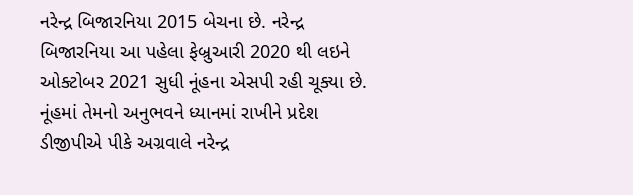નરેન્દ્ર બિજારનિયા 2015 બેચના છે. નરેન્દ્ર બિજારનિયા આ પહેલા ફેબ્રુઆરી 2020 થી લઇને ઓક્ટોબર 2021 સુધી નૂંહના એસપી રહી ચૂક્યા છે. નૂંહમાં તેમનો અનુભવને ધ્યાનમાં રાખીને પ્રદેશ ડીજીપીએ પીકે અગ્રવાલે નરેન્દ્ર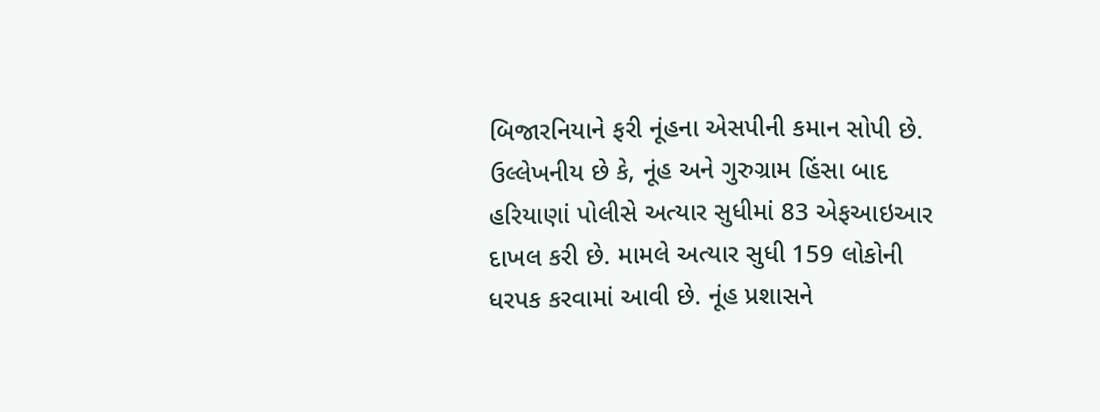બિજારનિયાને ફરી નૂંહના એસપીની કમાન સોપી છે.
ઉલ્લેખનીય છે કે, નૂંહ અને ગુરુગ્રામ હિંસા બાદ હરિયાણાં પોલીસે અત્યાર સુધીમાં 83 એફઆઇઆર દાખલ કરી છે. મામલે અત્યાર સુધી 159 લોકોની ધરપક કરવામાં આવી છે. નૂંહ પ્રશાસને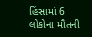હિંસામાં 6 લોકોના મૌતની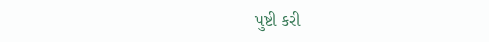પુષ્ટી કરી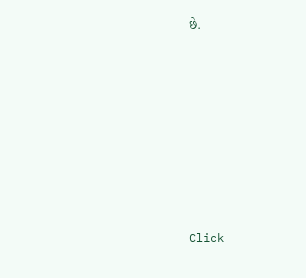છે.












Click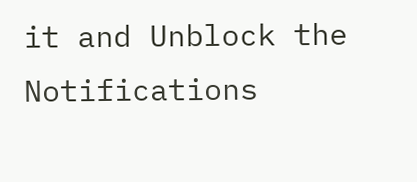it and Unblock the Notifications